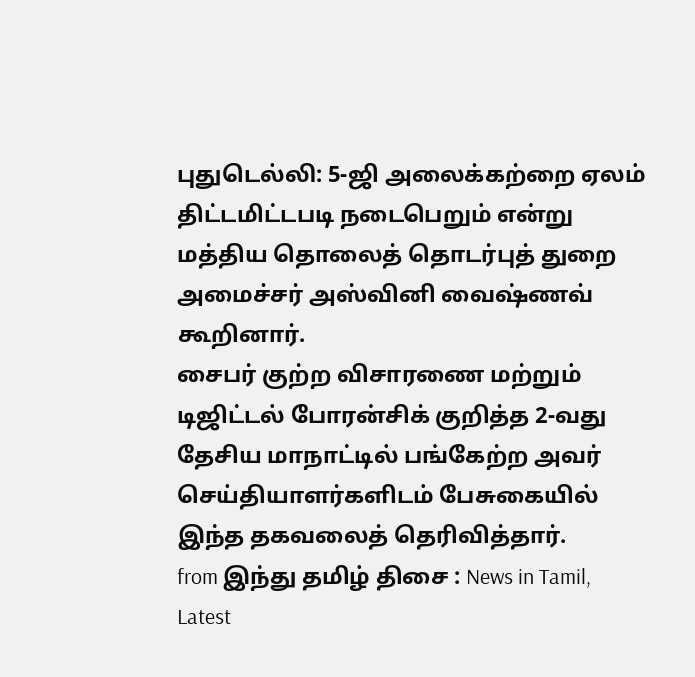புதுடெல்லி: 5-ஜி அலைக்கற்றை ஏலம் திட்டமிட்டபடி நடைபெறும் என்று மத்திய தொலைத் தொடர்புத் துறை அமைச்சர் அஸ்வினி வைஷ்ணவ் கூறினார்.
சைபர் குற்ற விசாரணை மற்றும் டிஜிட்டல் போரன்சிக் குறித்த 2-வது தேசிய மாநாட்டில் பங்கேற்ற அவர் செய்தியாளர்களிடம் பேசுகையில் இந்த தகவலைத் தெரிவித்தார்.
from இந்து தமிழ் திசை : News in Tamil, Latest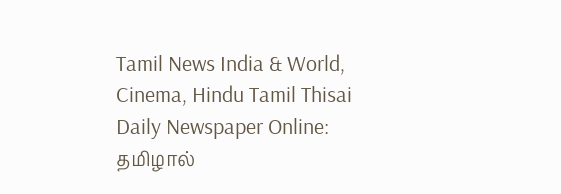Tamil News India & World, Cinema, Hindu Tamil Thisai Daily Newspaper Online: தமிழால்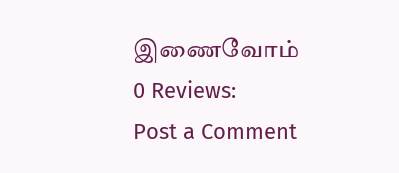இணைவோம்
0 Reviews:
Post a Comment